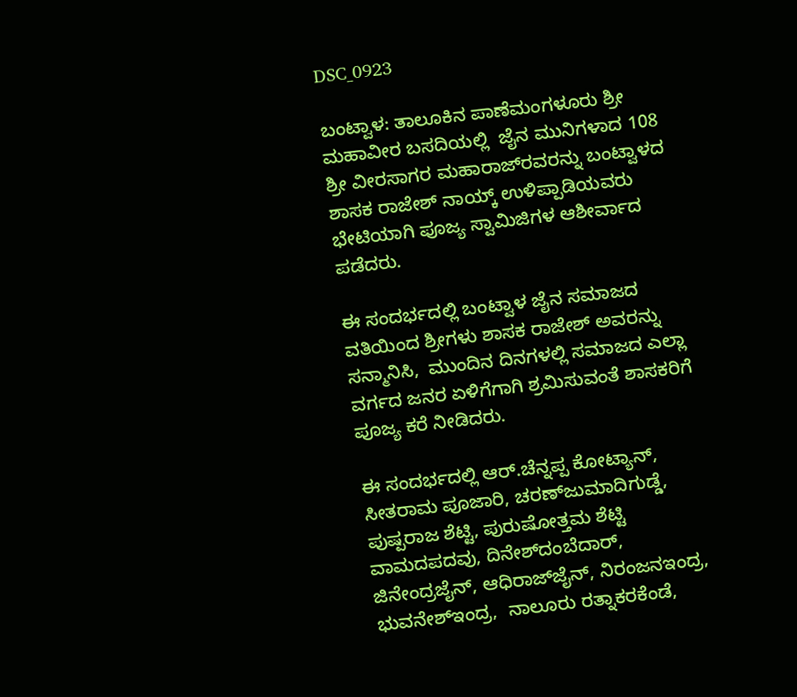DSC_0923

ಬಂಟ್ವಾಳ: ತಾಲೂಕಿನ ಪಾಣೆಮಂಗಳೂರು ಶ್ರೀ ಮಹಾವೀರ ಬಸದಿಯಲ್ಲಿ  ಜೈನ ಮುನಿಗಳಾದ 108 ಶ್ರೀ ವೀರಸಾಗರ ಮಹಾರಾಜ್‍ರವರನ್ನು ಬಂಟ್ವಾಳದ ಶಾಸಕ ರಾಜೇಶ್‍ ನಾಯ್ಕ್ ಉಳಿಪ್ಪಾಡಿಯವರು ಭೇಟಿಯಾಗಿ ಪೂಜ್ಯ ಸ್ವಾಮಿಜಿಗಳ ಆಶೀರ್ವಾದ ಪಡೆದರು.

ಈ ಸಂದರ್ಭದಲ್ಲಿ ಬಂಟ್ವಾಳ ಜೈನ ಸಮಾಜದ ವತಿಯಿಂದ ಶ್ರೀಗಳು ಶಾಸಕ ರಾಜೇಶ್ ಅವರನ್ನು ಸನ್ಮಾನಿಸಿ,  ಮುಂದಿನ ದಿನಗಳಲ್ಲಿ ಸಮಾಜದ ಎಲ್ಲಾ ವರ್ಗದ ಜನರ ಏಳಿಗೆಗಾಗಿ ಶ್ರಮಿಸುವಂತೆ ಶಾಸಕರಿಗೆ ಪೂಜ್ಯ ಕರೆ ನೀಡಿದರು.

ಈ ಸಂದರ್ಭದಲ್ಲಿ ಆರ್.ಚೆನ್ನಪ್ಪ ಕೋಟ್ಯಾನ್, ಸೀತರಾಮ ಪೂಜಾರಿ, ಚರಣ್‍ಜುಮಾದಿಗುಡ್ಡೆ, ಪುಷ್ಪರಾಜ ಶೆಟ್ಟಿ, ಪುರುಷೋತ್ತಮ ಶೆಟ್ಟಿ ವಾಮದಪದವು, ದಿನೇಶ್‍ದಂಬೆದಾರ್, ಜಿನೇಂದ್ರಜೈನ್, ಆಧಿರಾಜ್‍ಜೈನ್, ನಿರಂಜನಇಂದ್ರ,  ಭುವನೇಶ್‍ಇಂದ್ರ,  ನಾಲೂರು ರತ್ನಾಕರಕೆಂಡೆ,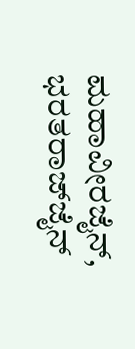ಮಹಾವೀರಜೈನ್, ಭರತರಾಜ್‍ಜೈನ್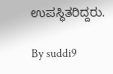ಉಪಸ್ಥಿತರಿದ್ದರು.

By suddi9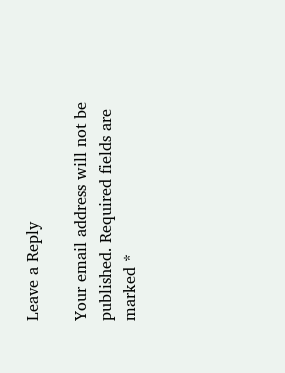Leave a Reply

Your email address will not be published. Required fields are marked *